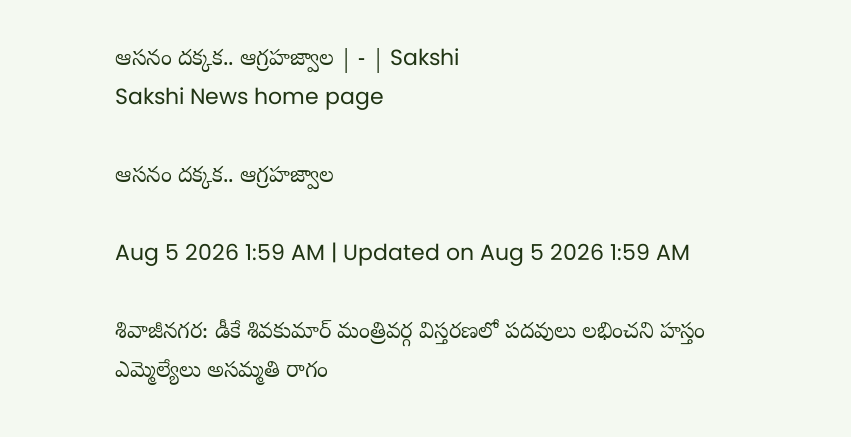ఆసనం దక్కక.. ఆగ్రహజ్వాల | - | Sakshi
Sakshi News home page

ఆసనం దక్కక.. ఆగ్రహజ్వాల

Aug 5 2026 1:59 AM | Updated on Aug 5 2026 1:59 AM

శివాజీనగర: డీకే శివకుమార్‌ మంత్రివర్గ విస్తరణలో పదవులు లభించని హస్తం ఎమ్మెల్యేలు అసమ్మతి రాగం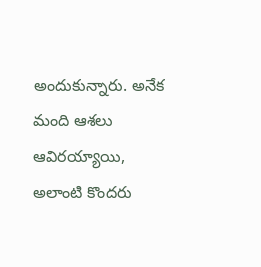అందుకున్నారు. అనేక మంది ఆశలు ఆవిరయ్యాయి, అలాంటి కొందరు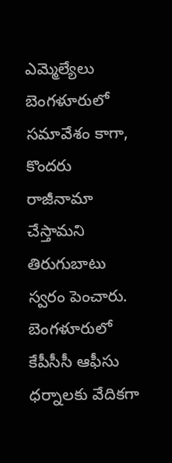ఎమ్మెల్యేలు బెంగళూరులో సమావేశం కాగా, కొందరు రాజీనామా చేస్తామని తిరుగుబాటు స్వరం పెంచారు. బెంగళూరులో కేపీసీసీ ఆఫీసు ధర్నాలకు వేదికగా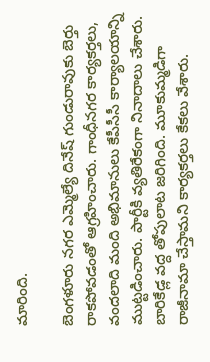మారింది.

బెంగళూరు నగర ఎమ్మెల్యే దినేష్‌ గుండురావుకు బెర్తు రాకపోవడంతో ఆగ్రహించారు. గాంధీనగర కార్యకర్తలు, వందలాది మంది అభిమానులు కేపీసీసీ కార్యాలయాన్ని ముట్టడించారు. పార్టీకి వ్యతిరేకంగా నినాదాలు చేశారు. బారికేడ్ల వద్ద తోపులాట జరిగింది. మూకుమ్మడిగా రాజీనామా చేస్తామని కార్యకర్తలు కేకలు వేశారు.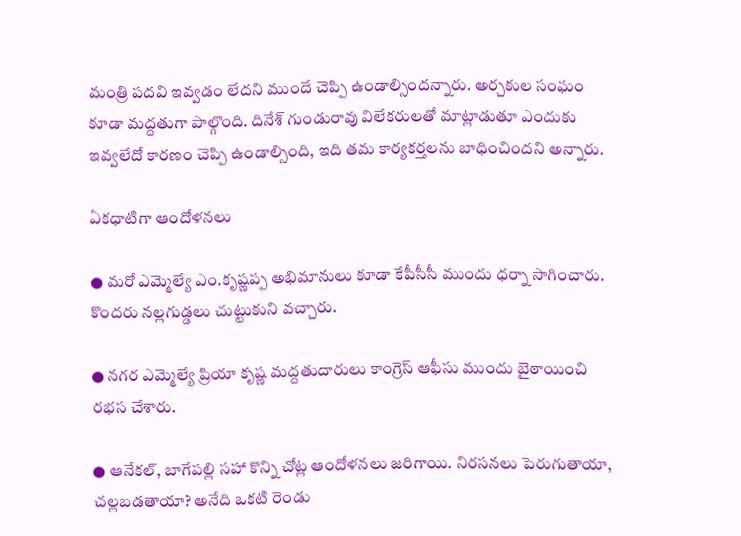మంత్రి పదవి ఇవ్వడం లేదని ముందే చెప్పి ఉండాల్సిందన్నారు. అర్చకుల సంఘం కూడా మద్దతుగా పాల్గొంది. దినేశ్‌ గుండురావు విలేకరులతో మాట్లాడుతూ ఎందుకు ఇవ్వలేదో కారణం చెప్పి ఉండాల్సింది, ఇది తమ కార్యకర్తలను బాధించిందని అన్నారు.

ఏకధాటిగా ఆందోళనలు

● మరో ఎమ్మెల్యే ఎం.కృష్ణప్ప అభిమానులు కూడా కేపీసీసీ ముందు ధర్నా సాగించారు. కొందరు నల్లగుడ్డలు చుట్టుకుని వచ్చారు.

● నగర ఎమ్మెల్యే ప్రియా కృష్ణ మద్దతుదారులు కాంగ్రెస్‌ ఆఫీసు ముందు బైఠాయించి రభస చేశారు.

● ఆనేకల్‌, బాగేపల్లి సహా కొన్ని చోట్ల ఆందోళనలు జరిగాయి. నిరసనలు పెరుగుతాయా, చల్లబడతాయా? అనేది ఒకటి రెండు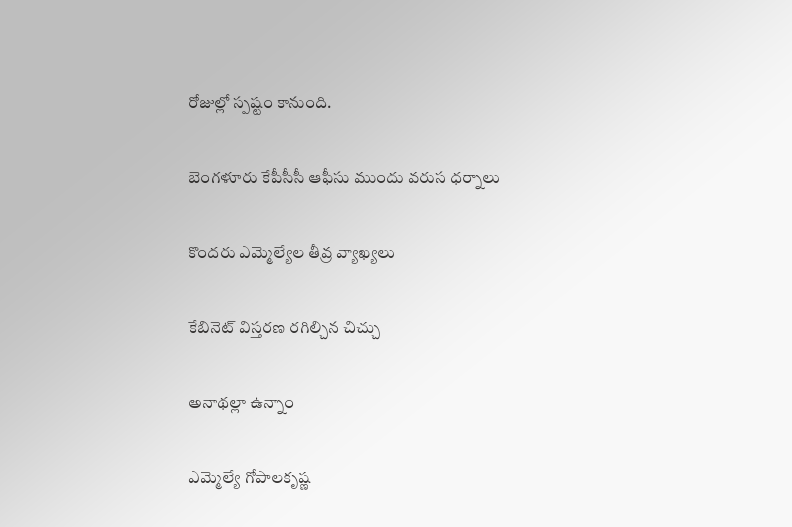రోజుల్లో స్పష్టం కానుంది.

బెంగళూరు కేపీసీసీ ఆఫీసు ముందు వరుస ధర్నాలు

కొందరు ఎమ్మెల్యేల తీవ్ర వ్యాఖ్యలు

కేబినెట్‌ విస్తరణ రగిల్చిన చిచ్చు

అనాథల్లా ఉన్నాం

ఎమ్మెల్యే గోపాలకృష్ణ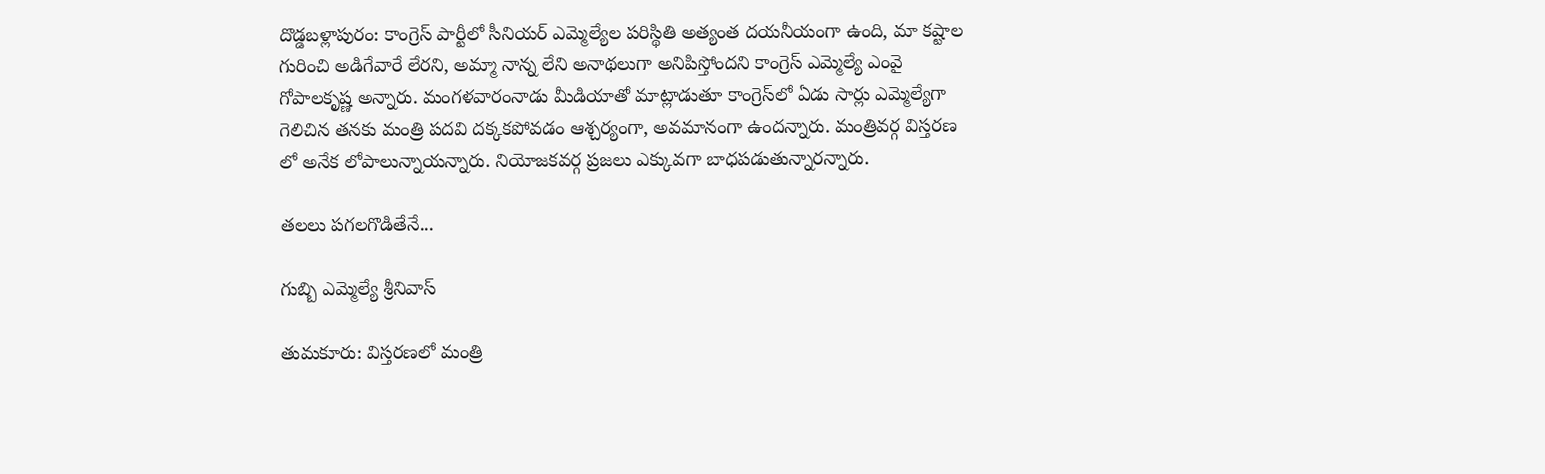దొడ్డబళ్లాపురం: కాంగ్రెస్‌ పార్టీలో సీనియర్‌ ఎమ్మెల్యేల పరిస్థితి అత్యంత దయనీయంగా ఉంది, మా కష్టాల గురించి అడిగేవారే లేరని, అమ్మా నాన్న లేని అనాథలుగా అనిపిస్తోందని కాంగ్రెస్‌ ఎమ్మెల్యే ఎంవై గోపాలకృష్ణ అన్నారు. మంగళవారంనాడు మీడియాతో మాట్లాడుతూ కాంగ్రెస్‌లో ఏడు సార్లు ఎమ్మెల్యేగా గెలిచిన తనకు మంత్రి పదవి దక్కకపోవడం ఆశ్చర్యంగా, అవమానంగా ఉందన్నారు. మంత్రివర్గ విస్తరణ లో అనేక లోపాలున్నాయన్నారు. నియోజకవర్గ ప్రజలు ఎక్కువగా బాధపడుతున్నారన్నారు.

తలలు పగలగొడితేనే...

గుబ్బి ఎమ్మెల్యే శ్రీనివాస్‌

తుమకూరు: విస్తరణలో మంత్రి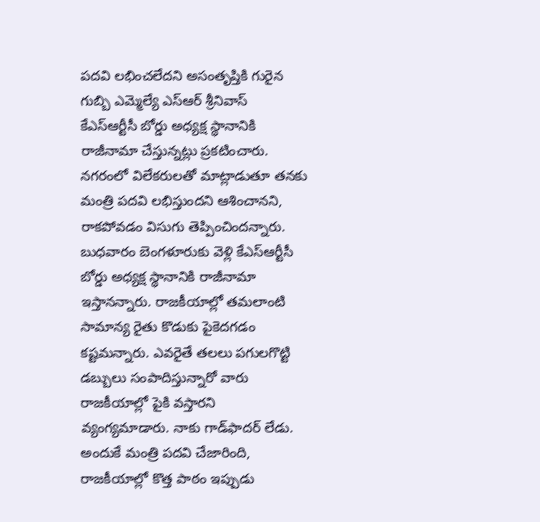పదవి లభించలేదని అసంతృప్తికి గురైన గుబ్బి ఎమ్మెల్యే ఎస్‌ఆర్‌ శ్రీనివాస్‌ కేఎస్‌ఆర్టీసీ బోర్డు అధ్యక్ష స్థానానికి రాజీనామా చేస్తున్నట్లు ప్రకటించారు. నగరంలో విలేకరులతో మాట్లాడుతూ తనకు మంత్రి పదవి లభిస్తుందని ఆశించానని, రాకపోవడం విసుగు తెప్పించిందన్నారు. బుధవారం బెంగళూరుకు వెళ్లి కేఎస్‌ఆర్టీసీ బోర్డు అధ్యక్ష స్థానానికి రాజీనామా ఇస్తానన్నారు. రాజకీయాల్లో తమలాంటి సామాన్య రైతు కొడుకు పైకెదగడం కష్టమన్నారు. ఎవరైతే తలలు పగులగొట్టి డబ్బులు సంపాదిస్తున్నారో వారు రాజకీయాల్లో పైకి వస్తారని వ్యంగ్యమాడారు. నాకు గాడ్‌ఫాదర్‌ లేడు. అందుకే మంత్రి పదవి చేజారింది, రాజకీయాల్లో కొత్త పాఠం ఇప్పుడు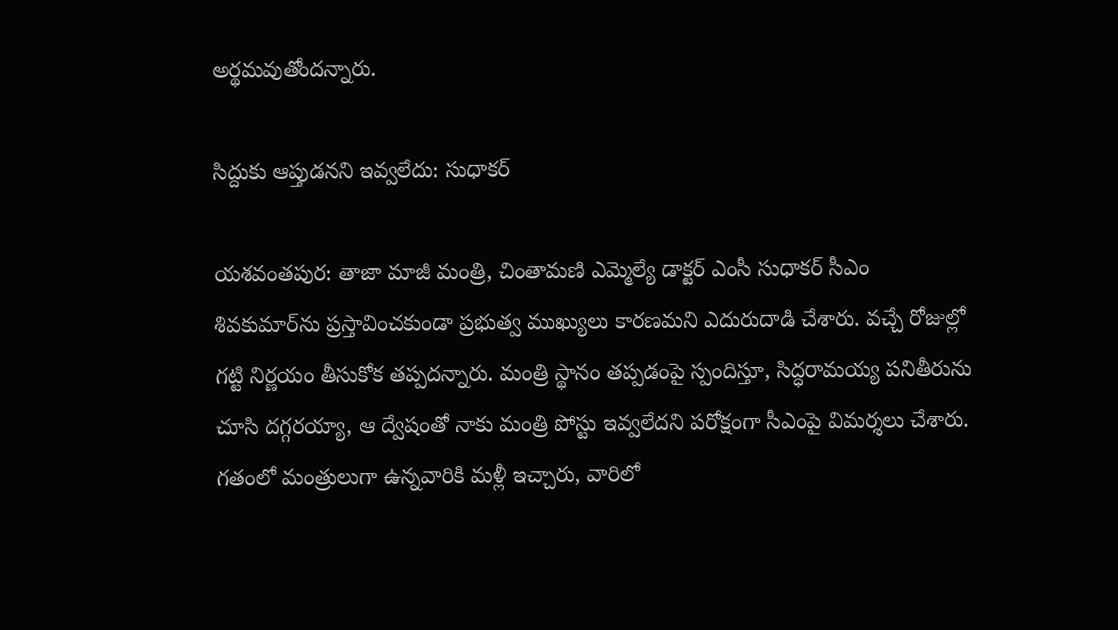అర్థమవుతోందన్నారు.

సిద్దుకు ఆప్తుడనని ఇవ్వలేదు: సుధాకర్‌

యశవంతపుర: తాజా మాజీ మంత్రి, చింతామణి ఎమ్మెల్యే డాక్టర్‌ ఎంసీ సుధాకర్‌ సీఎం శివకుమార్‌ను ప్రస్తావించకుండా ప్రభుత్వ ముఖ్యులు కారణమని ఎదురుదాడి చేశారు. వచ్చే రోజుల్లో గట్టి నిర్ణయం తీసుకోక తప్పదన్నారు. మంత్రి స్థానం తప్పడంపై స్పందిస్తూ, సిద్ధరామయ్య పనితీరును చూసి దగ్గరయ్యా, ఆ ద్వేషంతో నాకు మంత్రి పోస్టు ఇవ్వలేదని పరోక్షంగా సీఎంపై విమర్శలు చేశారు. గతంలో మంత్రులుగా ఉన్నవారికి మళ్లీ ఇచ్చారు, వారిలో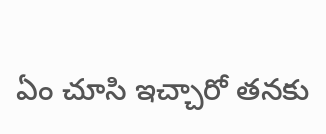ఏం చూసి ఇచ్చారో తనకు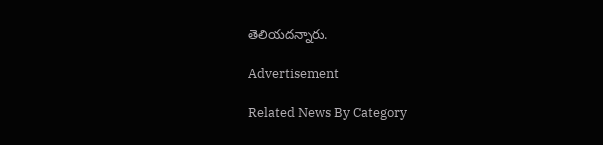తెలియదన్నారు.

Advertisement

Related News By Category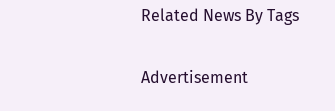Related News By Tags

Advertisement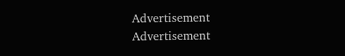Advertisement
Advertisement